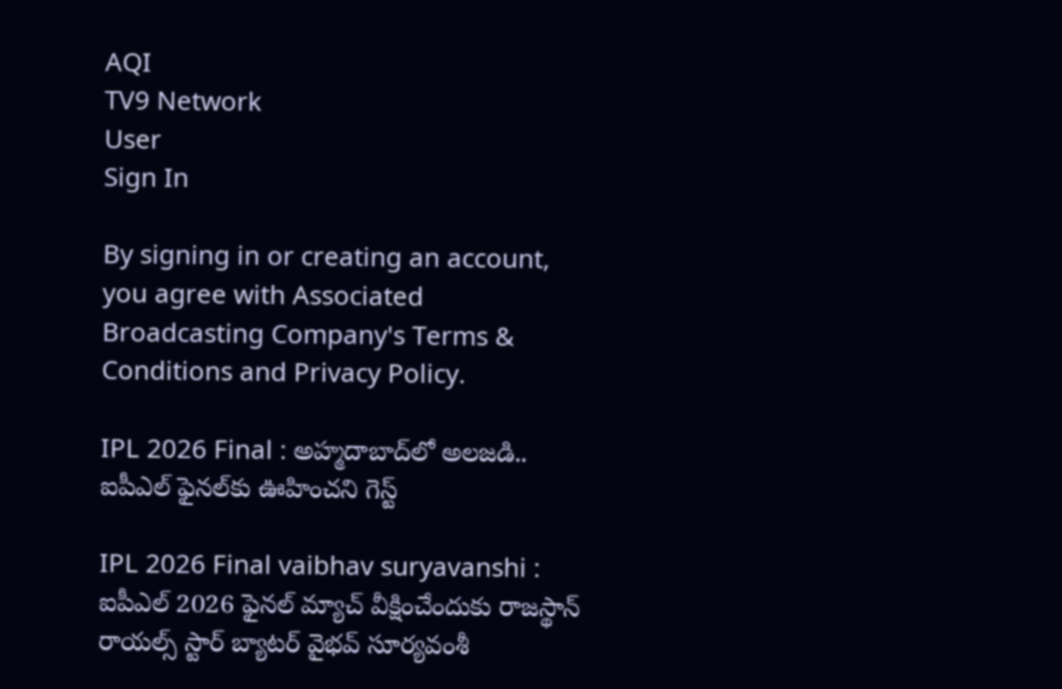AQI
TV9 Network
User
Sign In

By signing in or creating an account, you agree with Associated Broadcasting Company's Terms & Conditions and Privacy Policy.

IPL 2026 Final : అహ్మదాబాద్‌లో అలజడి.. ఐపీఎల్ ఫైనల్‌కు ఊహించని గెస్ట్

IPL 2026 Final vaibhav suryavanshi : ఐపీఎల్ 2026 ఫైనల్ మ్యాచ్ వీక్షించేందుకు రాజస్థాన్ రాయల్స్ స్టార్ బ్యాటర్ వైభవ్ సూర్యవంశీ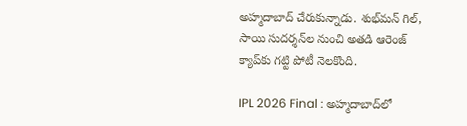అహ్మదాబాద్ చేరుకున్నాడు. శుభ్‌మన్ గిల్, సాయి సుదర్శన్‌ల నుంచి అతడి ఆరెంజ్ క్యాప్‌కు గట్టి పోటీ నెలకొంది.

IPL 2026 Final : అహ్మదాబాద్‌లో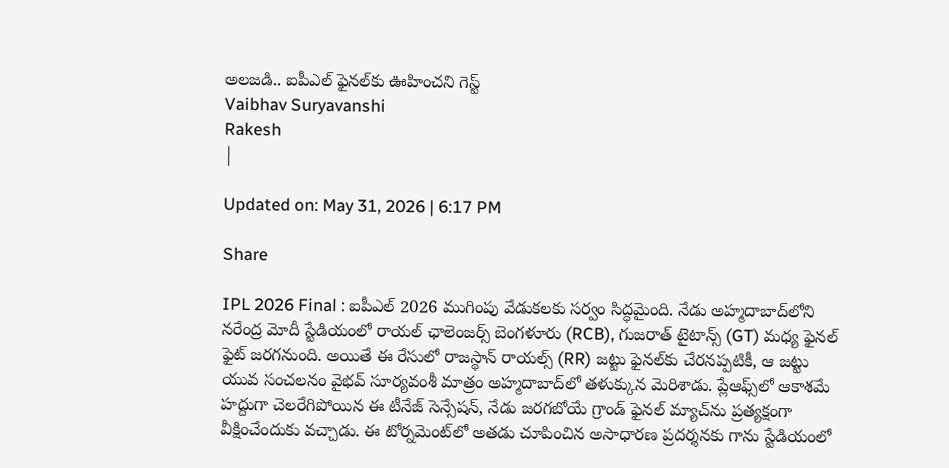అలజడి.. ఐపీఎల్ ఫైనల్‌కు ఊహించని గెస్ట్
Vaibhav Suryavanshi
Rakesh
|

Updated on: May 31, 2026 | 6:17 PM

Share

IPL 2026 Final : ఐపీఎల్ 2026 ముగింపు వేడుకలకు సర్వం సిద్ధమైంది. నేడు అహ్మదాబాద్‌లోని నరేంద్ర మోదీ స్టేడియంలో రాయల్ ఛాలెంజర్స్ బెంగళూరు (RCB), గుజరాత్ టైటాన్స్ (GT) మధ్య ఫైనల్ ఫైట్ జరగనుంది. అయితే ఈ రేసులో రాజస్థాన్ రాయల్స్ (RR) జట్టు ఫైనల్‌కు చేరనప్పటికీ, ఆ జట్టు యువ సంచలనం వైభవ్ సూర్యవంశీ మాత్రం అహ్మదాబాద్‌లో తళుక్కున మెరిశాడు. ప్లేఆఫ్స్‌లో ఆకాశమే హద్దుగా చెలరేగిపోయిన ఈ టీనేజ్ సెన్సేషన్, నేడు జరగబోయే గ్రాండ్ ఫైనల్ మ్యాచ్‌ను ప్రత్యక్షంగా వీక్షించేందుకు వచ్చాడు. ఈ టోర్నమెంట్‌లో అతడు చూపించిన అసాధారణ ప్రదర్శనకు గాను స్టేడియంలో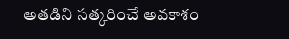అతడిని సత్కరించే అవకాశం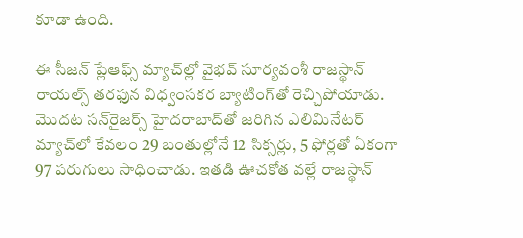కూడా ఉంది.

ఈ సీజన్ ప్లేఆఫ్స్ మ్యాచ్‌ల్లో వైభవ్ సూర్యవంశీ రాజస్థాన్ రాయల్స్ తరఫున విధ్వంసకర బ్యాటింగ్‌తో రెచ్చిపోయాడు. మొదట సన్‌రైజర్స్ హైదరాబాద్‌తో జరిగిన ఎలిమినేటర్ మ్యాచ్‌లో కేవలం 29 బంతుల్లోనే 12 సిక్సర్లు, 5 ఫోర్లతో ఏకంగా 97 పరుగులు సాధించాడు. ఇతడి ఊచకోత వల్లే రాజస్థాన్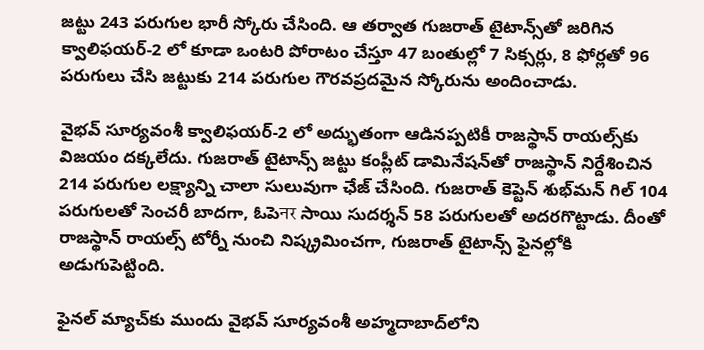జట్టు 243 పరుగుల భారీ స్కోరు చేసింది. ఆ తర్వాత గుజరాత్ టైటాన్స్‌తో జరిగిన క్వాలిఫయర్-2 లో కూడా ఒంటరి పోరాటం చేస్తూ 47 బంతుల్లో 7 సిక్సర్లు, 8 ఫోర్లతో 96 పరుగులు చేసి జట్టుకు 214 పరుగుల గౌరవప్రదమైన స్కోరును అందించాడు.

వైభవ్ సూర్యవంశీ క్వాలిఫయర్-2 లో అద్భుతంగా ఆడినప్పటికీ రాజస్థాన్ రాయల్స్‌కు విజయం దక్కలేదు. గుజరాత్ టైటాన్స్ జట్టు కంప్లీట్ డామినేషన్‌తో రాజస్థాన్ నిర్దేశించిన 214 పరుగుల లక్ష్యాన్ని చాలా సులువుగా ఛేజ్ చేసింది. గుజరాత్ కెప్టెన్ శుభ్‌మన్ గిల్ 104 పరుగులతో సెంచరీ బాదగా, ఓపెनर సాయి సుదర్శన్ 58 పరుగులతో అదరగొట్టాడు. దీంతో రాజస్థాన్ రాయల్స్ టోర్నీ నుంచి నిష్క్రమించగా, గుజరాత్ టైటాన్స్ ఫైనల్లోకి అడుగుపెట్టింది.

ఫైనల్ మ్యాచ్‌కు ముందు వైభవ్ సూర్యవంశీ అహ్మదాబాద్‌లోని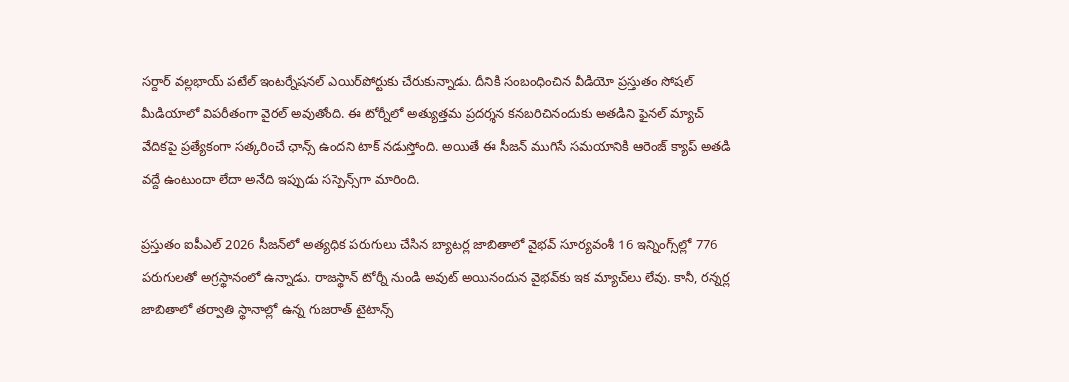సర్దార్ వల్లభాయ్ పటేల్ ఇంటర్నేషనల్ ఎయిర్‌పోర్టుకు చేరుకున్నాడు. దీనికి సంబంధించిన వీడియో ప్రస్తుతం సోషల్ మీడియాలో విపరీతంగా వైరల్ అవుతోంది. ఈ టోర్నీలో అత్యుత్తమ ప్రదర్శన కనబరిచినందుకు అతడిని ఫైనల్ మ్యాచ్ వేదికపై ప్రత్యేకంగా సత్కరించే ఛాన్స్ ఉందని టాక్ నడుస్తోంది. అయితే ఈ సీజన్ ముగిసే సమయానికి ఆరెంజ్ క్యాప్ అతడి వద్దే ఉంటుందా లేదా అనేది ఇప్పుడు సస్పెన్స్‌గా మారింది.

ప్రస్తుతం ఐపీఎల్ 2026 సీజన్‌లో అత్యధిక పరుగులు చేసిన బ్యాటర్ల జాబితాలో వైభవ్ సూర్యవంశీ 16 ఇన్నింగ్స్‌ల్లో 776 పరుగులతో అగ్రస్థానంలో ఉన్నాడు. రాజస్థాన్ టోర్నీ నుండి అవుట్ అయినందున వైభవ్‌కు ఇక మ్యాచ్‌లు లేవు. కానీ, రన్నర్ల జాబితాలో తర్వాతి స్థానాల్లో ఉన్న గుజరాత్ టైటాన్స్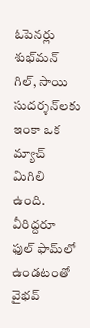ఓపెనర్లు శుభ్‌మన్ గిల్, సాయి సుదర్శన్‌లకు ఇంకా ఒక మ్యాచ్ మిగిలి ఉంది. వీరిద్దరూ ఫుల్ ఫామ్‌లో ఉండటంతో వైభవ్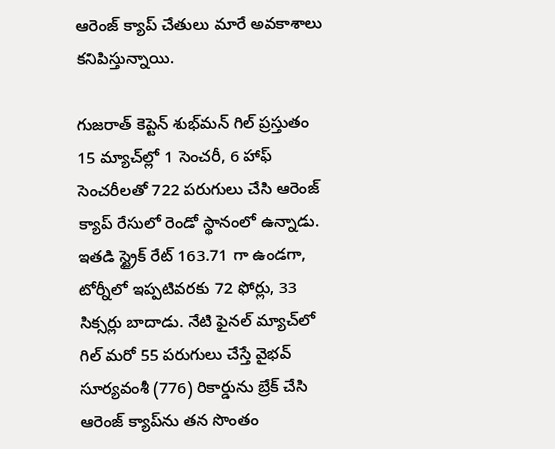ఆరెంజ్ క్యాప్ చేతులు మారే అవకాశాలు కనిపిస్తున్నాయి.

గుజరాత్ కెప్టెన్ శుభ్‌మన్ గిల్ ప్రస్తుతం 15 మ్యాచ్‌ల్లో 1 సెంచరీ, 6 హాఫ్ సెంచరీలతో 722 పరుగులు చేసి ఆరెంజ్ క్యాప్ రేసులో రెండో స్థానంలో ఉన్నాడు. ఇతడి స్ట్రైక్ రేట్ 163.71 గా ఉండగా, టోర్నీలో ఇప్పటివరకు 72 ఫోర్లు, 33 సిక్సర్లు బాదాడు. నేటి ఫైనల్ మ్యాచ్‌లో గిల్ మరో 55 పరుగులు చేస్తే వైభవ్ సూర్యవంశీ (776) రికార్డును బ్రేక్ చేసి ఆరెంజ్ క్యాప్‌ను తన సొంతం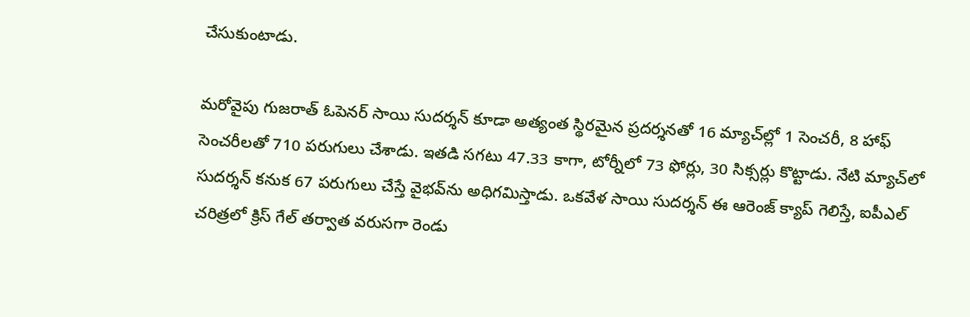చేసుకుంటాడు.

మరోవైపు గుజరాత్ ఓపెనర్ సాయి సుదర్శన్ కూడా అత్యంత స్థిరమైన ప్రదర్శనతో 16 మ్యాచ్‌ల్లో 1 సెంచరీ, 8 హాఫ్ సెంచరీలతో 710 పరుగులు చేశాడు. ఇతడి సగటు 47.33 కాగా, టోర్నీలో 73 ఫోర్లు, 30 సిక్సర్లు కొట్టాడు. నేటి మ్యాచ్‌లో సుదర్శన్ కనుక 67 పరుగులు చేస్తే వైభవ్‌ను అధిగమిస్తాడు. ఒకవేళ సాయి సుదర్శన్ ఈ ఆరెంజ్ క్యాప్ గెలిస్తే, ఐపీఎల్ చరిత్రలో క్రిస్ గేల్ తర్వాత వరుసగా రెండు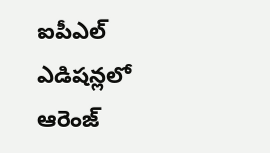ఐపీఎల్ ఎడిషన్లలో ఆరెంజ్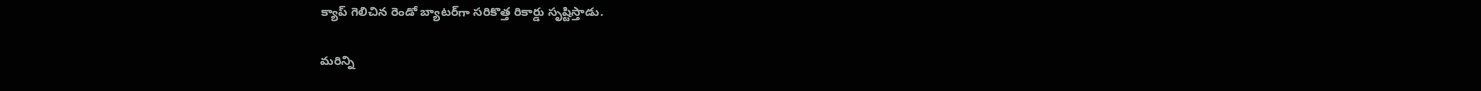క్యాప్ గెలిచిన రెండో బ్యాటర్‌గా సరికొత్త రికార్డు సృష్టిస్తాడు.

మరిన్ని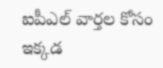ఐపీఎల్ వార్తల కోసం ఇక్కడ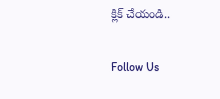క్లిక్ చేయండి..

Follow Us